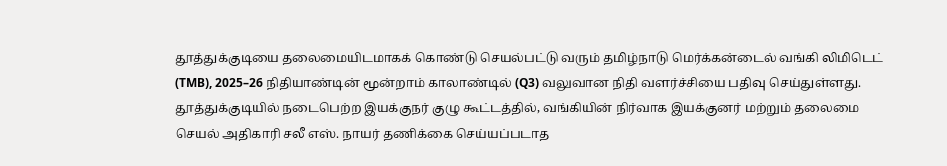தூத்துக்குடியை தலைமையிடமாகக் கொண்டு செயல்பட்டு வரும் தமிழ்நாடு மெர்க்கன்டைல் வங்கி லிமிடெட் (TMB), 2025–26 நிதியாண்டின் மூன்றாம் காலாண்டில் (Q3) வலுவான நிதி வளர்ச்சியை பதிவு செய்துள்ளது.
தூத்துக்குடியில் நடைபெற்ற இயக்குநர் குழு கூட்டத்தில், வங்கியின் நிர்வாக இயக்குனர் மற்றும் தலைமை செயல் அதிகாரி சலீ எஸ். நாயர் தணிக்கை செய்யப்படாத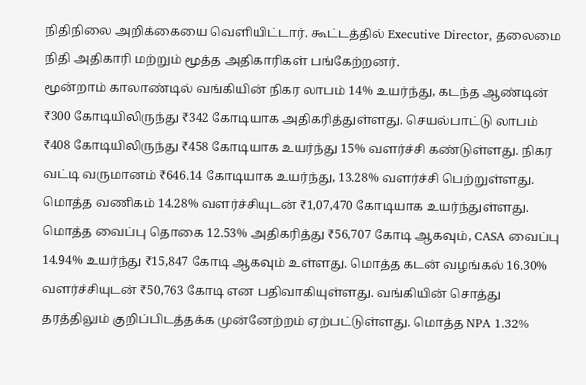நிதிநிலை அறிக்கையை வெளியிட்டார். கூட்டத்தில் Executive Director, தலைமை நிதி அதிகாரி மற்றும் மூத்த அதிகாரிகள் பங்கேற்றனர்.
மூன்றாம் காலாண்டில் வங்கியின் நிகர லாபம் 14% உயர்ந்து, கடந்த ஆண்டின் ₹300 கோடியிலிருந்து ₹342 கோடியாக அதிகரித்துள்ளது. செயல்பாட்டு லாபம் ₹408 கோடியிலிருந்து ₹458 கோடியாக உயர்ந்து 15% வளர்ச்சி கண்டுள்ளது. நிகர வட்டி வருமானம் ₹646.14 கோடியாக உயர்ந்து, 13.28% வளர்ச்சி பெற்றுள்ளது.
மொத்த வணிகம் 14.28% வளர்ச்சியுடன் ₹1,07,470 கோடியாக உயர்ந்துள்ளது. மொத்த வைப்பு தொகை 12.53% அதிகரித்து ₹56,707 கோடி ஆகவும், CASA வைப்பு 14.94% உயர்ந்து ₹15,847 கோடி ஆகவும் உள்ளது. மொத்த கடன் வழங்கல் 16.30% வளர்ச்சியுடன் ₹50,763 கோடி என பதிவாகியுள்ளது. வங்கியின் சொத்து தரத்திலும் குறிப்பிடத்தக்க முன்னேற்றம் ஏற்பட்டுள்ளது. மொத்த NPA 1.32%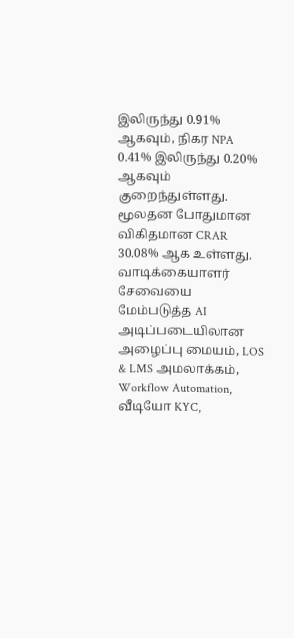இலிருந்து 0.91% ஆகவும், நிகர NPA 0.41% இலிருந்து 0.20% ஆகவும் குறைந்துள்ளது. மூலதன போதுமான விகிதமான CRAR 30.08% ஆக உள்ளது.
வாடிக்கையாளர் சேவையை மேம்படுத்த AI அடிப்படையிலான அழைப்பு மையம், LOS & LMS அமலாக்கம், Workflow Automation, வீடியோ KYC,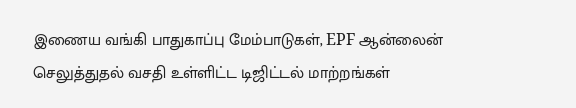இணைய வங்கி பாதுகாப்பு மேம்பாடுகள், EPF ஆன்லைன் செலுத்துதல் வசதி உள்ளிட்ட டிஜிட்டல் மாற்றங்கள்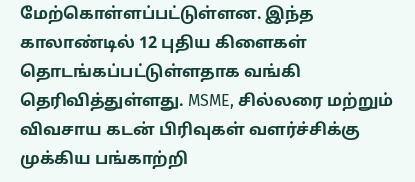மேற்கொள்ளப்பட்டுள்ளன. இந்த காலாண்டில் 12 புதிய கிளைகள் தொடங்கப்பட்டுள்ளதாக வங்கி தெரிவித்துள்ளது. MSME, சில்லரை மற்றும் விவசாய கடன் பிரிவுகள் வளர்ச்சிக்கு முக்கிய பங்காற்றி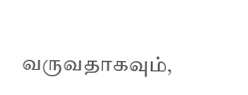வருவதாகவும்,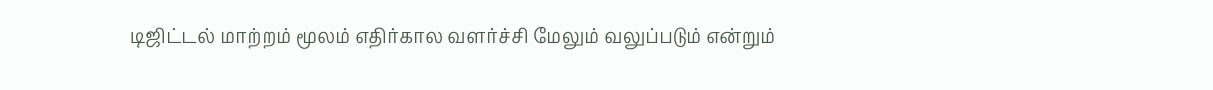டிஜிட்டல் மாற்றம் மூலம் எதிர்கால வளர்ச்சி மேலும் வலுப்படும் என்றும்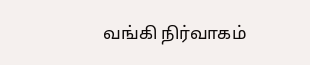வங்கி நிர்வாகம்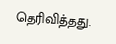தெரிவித்தது.